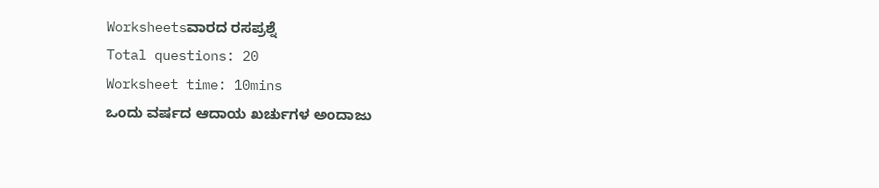Worksheetsವಾರದ ರಸಪ್ರಶ್ನೆ
Total questions: 20
Worksheet time: 10mins
ಒಂದು ವರ್ಷದ ಆದಾಯ ಖರ್ಚುಗಳ ಅಂದಾಜು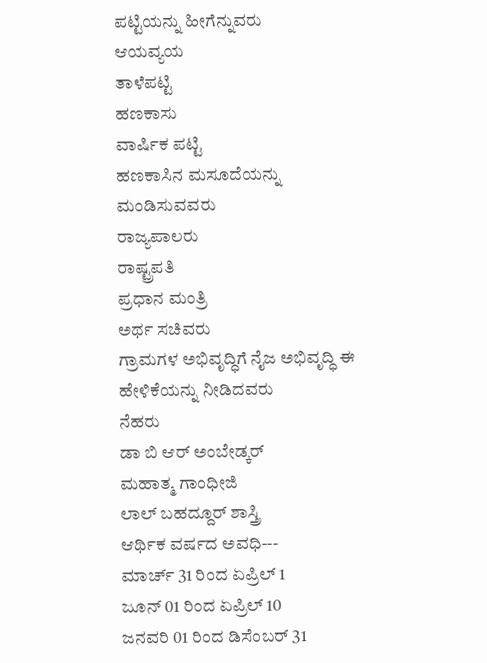ಪಟ್ಟಿಯನ್ನು ಹೀಗೆನ್ನುವರು
ಆಯವ್ಯಯ
ತಾಳೆಪಟ್ಟಿ
ಹಣಕಾಸು
ವಾರ್ಷಿಕ ಪಟ್ಟಿ
ಹಣಕಾಸಿನ ಮಸೂದೆಯನ್ನು ಮಂಡಿಸುವವರು
ರಾಜ್ಯಪಾಲರು
ರಾಷ್ಟ್ರಪತಿ
ಪ್ರಧಾನ ಮಂತ್ರಿ
ಅರ್ಥ ಸಚಿವರು
ಗ್ರಾಮಗಳ ಅಭಿವೃದ್ಧಿಗೆ ನೈಜ ಅಭಿವೃದ್ಧಿ ಈ ಹೇಳಿಕೆಯನ್ನು ನೀಡಿದವರು
ನೆಹರು
ಡಾ ಬಿ ಆರ್ ಅಂಬೇಡ್ಕರ್
ಮಹಾತ್ಮ ಗಾಂಧೀಜಿ
ಲಾಲ್ ಬಹದ್ದೂರ್ ಶಾಸ್ತ್ರಿ
ಆರ್ಥಿಕ ವರ್ಷದ ಅವಧಿ---
ಮಾರ್ಚ್ 31 ರಿಂದ ಏಪ್ರಿಲ್ 1
ಜೂನ್ 01 ರಿಂದ ಏಪ್ರಿಲ್ 10
ಜನವರಿ 01 ರಿಂದ ಡಿಸೆಂಬರ್ 31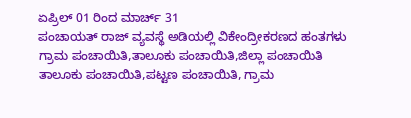ಏಪ್ರಿಲ್ 01 ರಿಂದ ಮಾರ್ಚ್ 31
ಪಂಚಾಯತ್ ರಾಜ್ ವ್ಯವಸ್ಥೆ ಅಡಿಯಲ್ಲಿ ವಿಕೇಂದ್ರೀಕರಣದ ಹಂತಗಳು
ಗ್ರಾಮ ಪಂಚಾಯಿತಿ,ತಾಲೂಕು ಪಂಚಾಯಿತಿ,ಜಿಲ್ಲಾ ಪಂಚಾಯಿತಿ
ತಾಲೂಕು ಪಂಚಾಯಿತಿ,ಪಟ್ಟಣ ಪಂಚಾಯಿತಿ, ಗ್ರಾಮ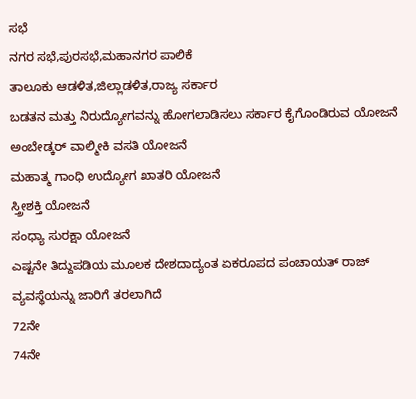ಸಭೆ
ನಗರ ಸಭೆ,ಪುರಸಭೆ,ಮಹಾನಗರ ಪಾಲಿಕೆ
ತಾಲೂಕು ಆಡಳಿತ,ಜಿಲ್ಲಾಡಳಿತ,ರಾಜ್ಯ ಸರ್ಕಾರ
ಬಡತನ ಮತ್ತು ನಿರುದ್ಯೋಗವನ್ನು ಹೋಗಲಾಡಿಸಲು ಸರ್ಕಾರ ಕೈಗೊಂಡಿರುವ ಯೋಜನೆ
ಅಂಬೇಡ್ಕರ್ ವಾಲ್ಮೀಕಿ ವಸತಿ ಯೋಜನೆ
ಮಹಾತ್ಮ ಗಾಂಧಿ ಉದ್ಯೋಗ ಖಾತರಿ ಯೋಜನೆ
ಸ್ತ್ರೀಶಕ್ತಿ ಯೋಜನೆ
ಸಂಧ್ಯಾ ಸುರಕ್ಷಾ ಯೋಜನೆ
ಎಷ್ಟನೇ ತಿದ್ದುಪಡಿಯ ಮೂಲಕ ದೇಶದಾದ್ಯಂತ ಏಕರೂಪದ ಪಂಚಾಯತ್ ರಾಜ್ ವ್ಯವಸ್ಥೆಯನ್ನು ಜಾರಿಗೆ ತರಲಾಗಿದೆ
72ನೇ
74ನೇ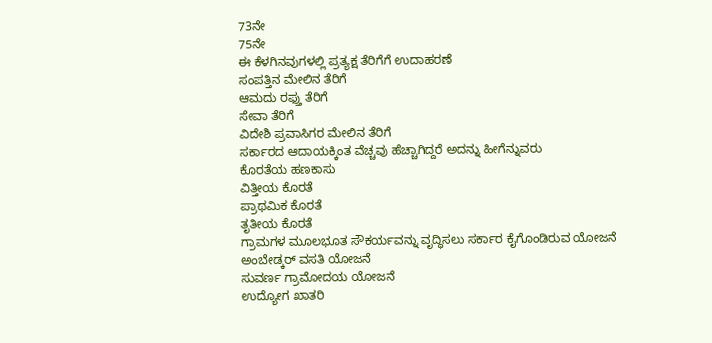73ನೇ
75ನೇ
ಈ ಕೆಳಗಿನವುಗಳಲ್ಲಿ ಪ್ರತ್ಯಕ್ಷ ತೆರಿಗೆಗೆ ಉದಾಹರಣೆ
ಸಂಪತ್ತಿನ ಮೇಲಿನ ತೆರಿಗೆ
ಆಮದು ರಫ್ತು ತೆರಿಗೆ
ಸೇವಾ ತೆರಿಗೆ
ವಿದೇಶಿ ಪ್ರವಾಸಿಗರ ಮೇಲಿನ ತೆರಿಗೆ
ಸರ್ಕಾರದ ಆದಾಯಕ್ಕಿಂತ ವೆಚ್ಚವು ಹೆಚ್ಚಾಗಿದ್ದರೆ ಅದನ್ನು ಹೀಗೆನ್ನುವರು
ಕೊರತೆಯ ಹಣಕಾಸು
ವಿತ್ತೀಯ ಕೊರತೆ
ಪ್ರಾಥಮಿಕ ಕೊರತೆ
ತೃತೀಯ ಕೊರತೆ
ಗ್ರಾಮಗಳ ಮೂಲಭೂತ ಸೌಕರ್ಯವನ್ನು ವೃದ್ಧಿಸಲು ಸರ್ಕಾರ ಕೈಗೊಂಡಿರುವ ಯೋಜನೆ
ಅಂಬೇಡ್ಕರ್ ವಸತಿ ಯೋಜನೆ
ಸುವರ್ಣ ಗ್ರಾಮೋದಯ ಯೋಜನೆ
ಉದ್ಯೋಗ ಖಾತರಿ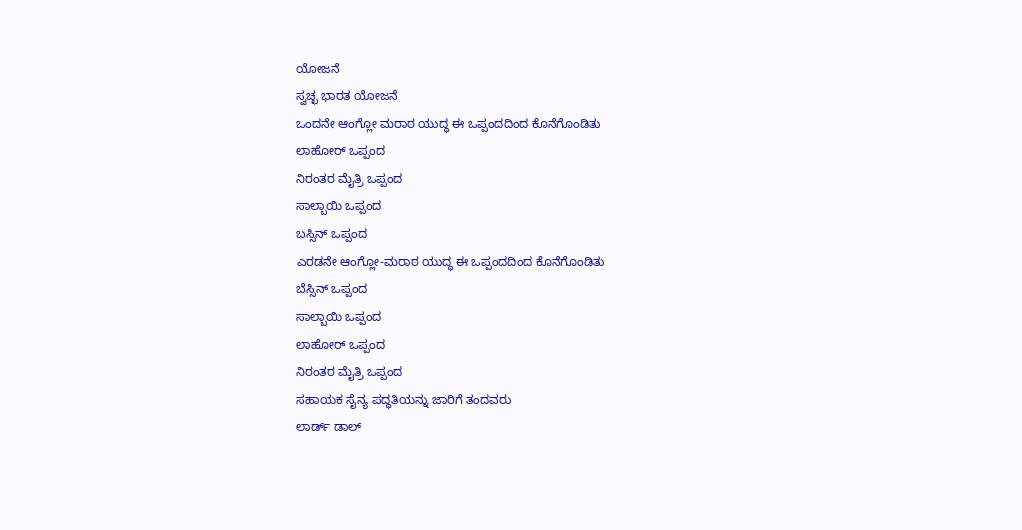ಯೋಜನೆ
ಸ್ವಚ್ಛ ಭಾರತ ಯೋಜನೆ
ಒಂದನೇ ಆಂಗ್ಲೋ ಮರಾಠ ಯುದ್ಧ ಈ ಒಪ್ಪಂದದಿಂದ ಕೊನೆಗೊಂಡಿತು
ಲಾಹೋರ್ ಒಪ್ಪಂದ
ನಿರಂತರ ಮೈತ್ರಿ ಒಪ್ಪಂದ
ಸಾಲ್ಬಾಯಿ ಒಪ್ಪಂದ
ಬಸ್ಸಿನ್ ಒಪ್ಪಂದ
ಎರಡನೇ ಆಂಗ್ಲೋ-ಮರಾಠ ಯುದ್ಧ ಈ ಒಪ್ಪಂದದಿಂದ ಕೊನೆಗೊಂಡಿತು
ಬೆಸ್ಸಿನ್ ಒಪ್ಪಂದ
ಸಾಲ್ಬಾಯಿ ಒಪ್ಪಂದ
ಲಾಹೋರ್ ಒಪ್ಪಂದ
ನಿರಂತರ ಮೈತ್ರಿ ಒಪ್ಪಂದ
ಸಹಾಯಕ ಸೈನ್ಯ ಪದ್ಧತಿಯನ್ನು ಜಾರಿಗೆ ತಂದವರು
ಲಾರ್ಡ್ ಡಾಲ್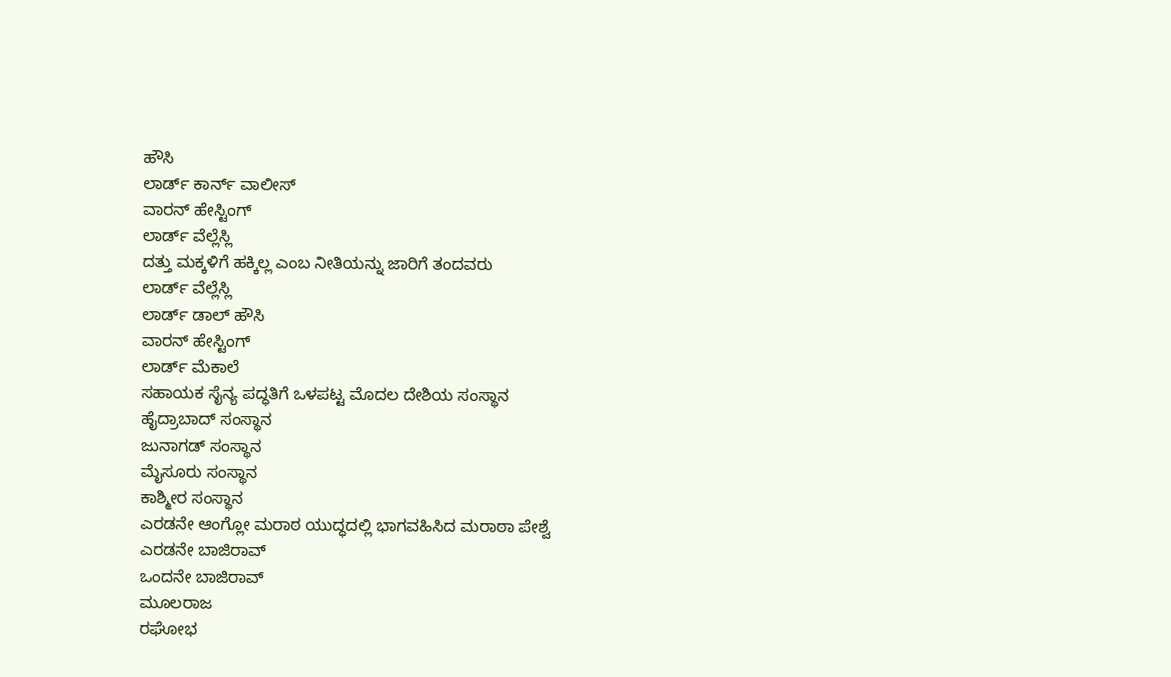ಹೌಸಿ
ಲಾರ್ಡ್ ಕಾರ್ನ್ ವಾಲೀಸ್
ವಾರನ್ ಹೇಸ್ಟಿಂಗ್
ಲಾರ್ಡ್ ವೆಲ್ಲೆಸ್ಲಿ
ದತ್ತು ಮಕ್ಕಳಿಗೆ ಹಕ್ಕಿಲ್ಲ ಎಂಬ ನೀತಿಯನ್ನು ಜಾರಿಗೆ ತಂದವರು
ಲಾರ್ಡ್ ವೆಲ್ಲೆಸ್ಲಿ
ಲಾರ್ಡ್ ಡಾಲ್ ಹೌಸಿ
ವಾರನ್ ಹೇಸ್ಟಿಂಗ್
ಲಾರ್ಡ್ ಮೆಕಾಲೆ
ಸಹಾಯಕ ಸೈನ್ಯ ಪದ್ಧತಿಗೆ ಒಳಪಟ್ಟ ಮೊದಲ ದೇಶಿಯ ಸಂಸ್ಥಾನ
ಹೈದ್ರಾಬಾದ್ ಸಂಸ್ಥಾನ
ಜುನಾಗಡ್ ಸಂಸ್ಥಾನ
ಮೈಸೂರು ಸಂಸ್ಥಾನ
ಕಾಶ್ಮೀರ ಸಂಸ್ಥಾನ
ಎರಡನೇ ಆಂಗ್ಲೋ ಮರಾಠ ಯುದ್ಧದಲ್ಲಿ ಭಾಗವಹಿಸಿದ ಮರಾಠಾ ಪೇಶ್ವೆ
ಎರಡನೇ ಬಾಜಿರಾವ್
ಒಂದನೇ ಬಾಜಿರಾವ್
ಮೂಲರಾಜ
ರಘೋಭ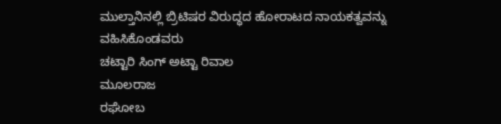ಮುಲ್ತಾನಿನಲ್ಲಿ ಬ್ರಿಟಿಷರ ವಿರುದ್ಧದ ಹೋರಾಟದ ನಾಯಕತ್ವವನ್ನು ವಹಿಸಿಕೊಂಡವರು
ಚಟ್ಟಾರಿ ಸಿಂಗ್ ಅಟ್ಟಾ ರಿವಾಲ
ಮೂಲರಾಜ
ರಘೋಬ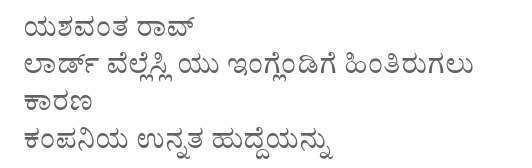ಯಶವಂತ ರಾವ್
ಲಾರ್ಡ್ ವೆಲ್ಲೆಸ್ಲಿ ಯು ಇಂಗ್ಲೆಂಡಿಗೆ ಹಿಂತಿರುಗಲು ಕಾರಣ
ಕಂಪನಿಯ ಉನ್ನತ ಹುದ್ದೆಯನ್ನು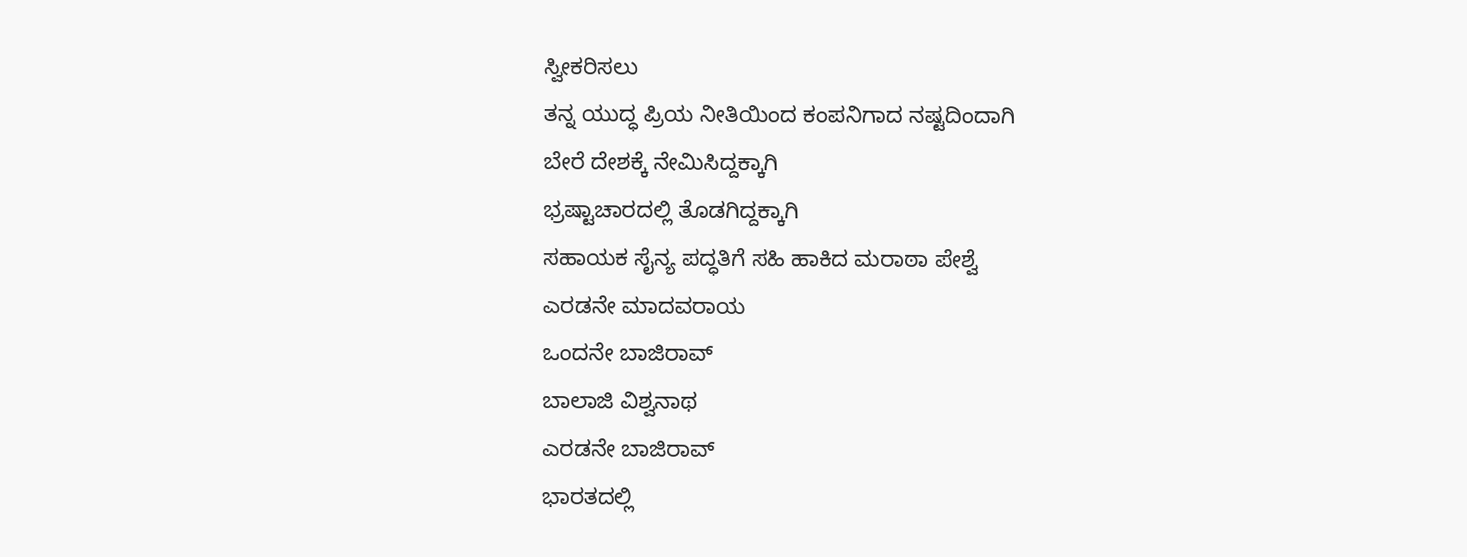ಸ್ವೀಕರಿಸಲು
ತನ್ನ ಯುದ್ಧ ಪ್ರಿಯ ನೀತಿಯಿಂದ ಕಂಪನಿಗಾದ ನಷ್ಟದಿಂದಾಗಿ
ಬೇರೆ ದೇಶಕ್ಕೆ ನೇಮಿಸಿದ್ದಕ್ಕಾಗಿ
ಭ್ರಷ್ಟಾಚಾರದಲ್ಲಿ ತೊಡಗಿದ್ದಕ್ಕಾಗಿ
ಸಹಾಯಕ ಸೈನ್ಯ ಪದ್ಧತಿಗೆ ಸಹಿ ಹಾಕಿದ ಮರಾಠಾ ಪೇಶ್ವೆ
ಎರಡನೇ ಮಾದವರಾಯ
ಒಂದನೇ ಬಾಜಿರಾವ್
ಬಾಲಾಜಿ ವಿಶ್ವನಾಥ
ಎರಡನೇ ಬಾಜಿರಾವ್
ಭಾರತದಲ್ಲಿ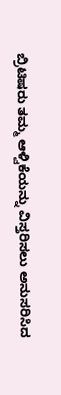ಬ್ರಿಟಿಷರು ತಮ್ಮ ಆಳ್ವಿಕೆಯನ್ನು ವಿಸ್ತರಿಸಲು ಅನುಸರಿಸಿದ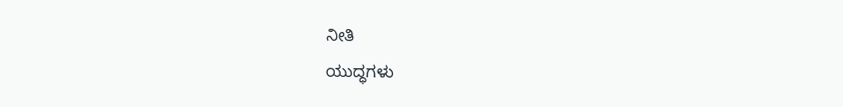ನೀತಿ
ಯುದ್ಧಗಳು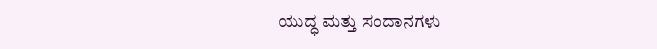ಯುದ್ಧ ಮತ್ತು ಸಂದಾನಗಳು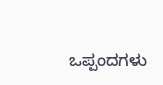ಒಪ್ಪಂದಗಳು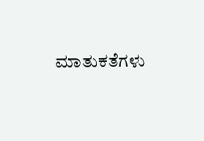ಮಾತುಕತೆಗಳು